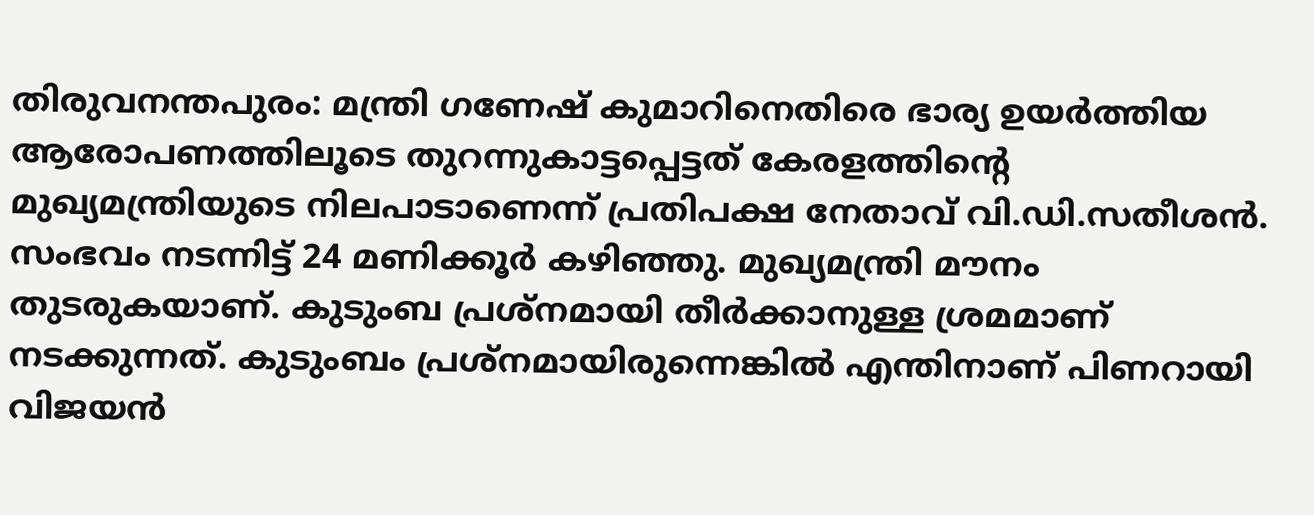തിരുവനന്തപുരം: മന്ത്രി ഗണേഷ് കുമാറിനെതിരെ ഭാര്യ ഉയർത്തിയ ആരോപണത്തിലൂടെ തുറന്നുകാട്ടപ്പെട്ടത് കേരളത്തിന്റെ മുഖ്യമന്ത്രിയുടെ നിലപാടാണെന്ന് പ്രതിപക്ഷ നേതാവ് വി.ഡി.സതീശൻ.
സംഭവം നടന്നിട്ട് 24 മണിക്കൂർ കഴിഞ്ഞു. മുഖ്യമന്ത്രി മൗനം തുടരുകയാണ്. കുടുംബ പ്രശ്നമായി തീർക്കാനുള്ള ശ്രമമാണ് നടക്കുന്നത്. കുടുംബം പ്രശ്നമായിരുന്നെങ്കിൽ എന്തിനാണ് പിണറായി വിജയൻ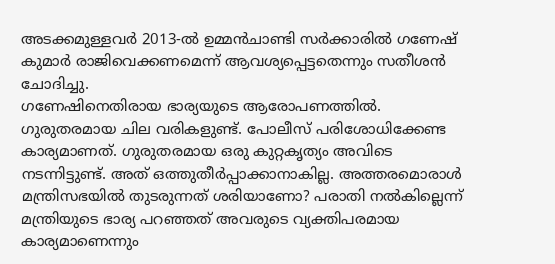അടക്കമുള്ളവർ 2013-ൽ ഉമ്മൻചാണ്ടി സർക്കാരിൽ ഗണേഷ് കുമാർ രാജിവെക്കണമെന്ന് ആവശ്യപ്പെട്ടതെന്നും സതീശൻ ചോദിച്ചു.
ഗണേഷിനെതിരായ ഭാര്യയുടെ ആരോപണത്തിൽ. ഗുരുതരമായ ചില വരികളുണ്ട്. പോലീസ് പരിശോധിക്കേണ്ട കാര്യമാണത്. ഗുരുതരമായ ഒരു കുറ്റകൃത്യം അവിടെ നടന്നിട്ടുണ്ട്. അത് ഒത്തുതീർപ്പാക്കാനാകില്ല. അത്തരമൊരാൾ മന്ത്രിസഭയിൽ തുടരുന്നത് ശരിയാണോ? പരാതി നൽകില്ലെന്ന് മന്ത്രിയുടെ ഭാര്യ പറഞ്ഞത് അവരുടെ വ്യക്തിപരമായ കാര്യമാണെന്നും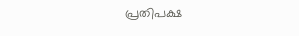പ്രതിപക്ഷ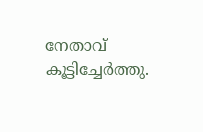നേതാവ് കൂട്ടിച്ചേർത്തു.